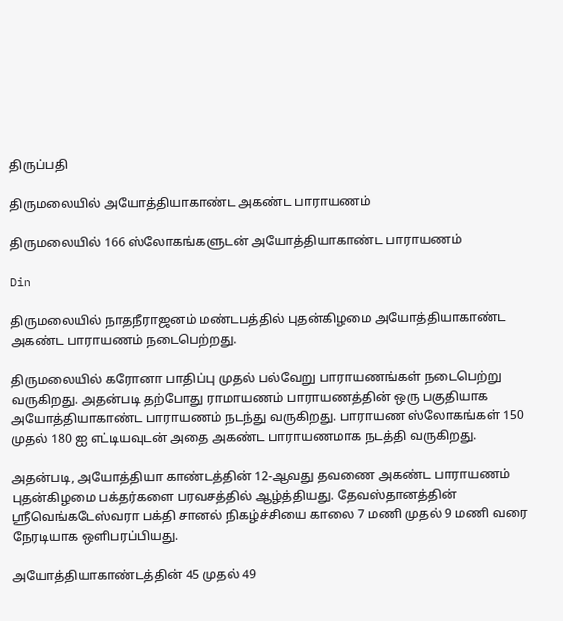திருப்பதி

திருமலையில் அயோத்தியாகாண்ட அகண்ட பாராயணம்

திருமலையில் 166 ஸ்லோகங்களுடன் அயோத்தியாகாண்ட பாராயணம்

Din

திருமலையில் நாதநீராஜனம் மண்டபத்தில் புதன்கிழமை அயோத்தியாகாண்ட அகண்ட பாராயணம் நடைபெற்றது.

திருமலையில் கரோனா பாதிப்பு முதல் பல்வேறு பாராயணங்கள் நடைபெற்று வருகிறது. அதன்படி தற்போது ராமாயணம் பாராயணத்தின் ஒரு பகுதியாக அயோத்தியாகாண்ட பாராயணம் நடந்து வருகிறது. பாராயண ஸ்லோகங்கள் 150 முதல் 180 ஐ எட்டியவுடன் அதை அகண்ட பாராயணமாக நடத்தி வருகிறது.

அதன்படி, அயோத்தியா காண்டத்தின் 12-ஆவது தவணை அகண்ட பாராயணம் புதன்கிழமை பக்தர்களை பரவசத்தில் ஆழ்த்தியது. தேவஸ்தானத்தின் ஸ்ரீவெங்கடேஸ்வரா பக்தி சானல் நிகழ்ச்சியை காலை 7 மணி முதல் 9 மணி வரை நேரடியாக ஒளிபரப்பியது.

அயோத்தியாகாண்டத்தின் 45 முதல் 49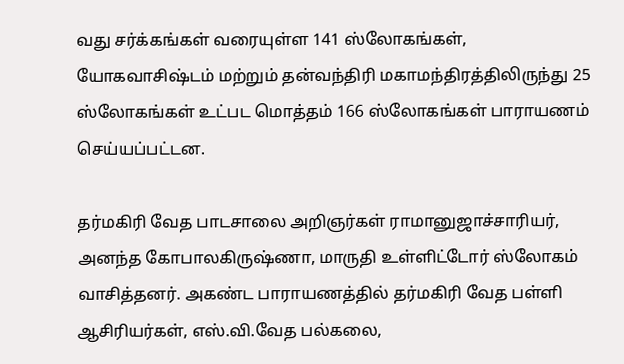வது சர்க்கங்கள் வரையுள்ள 141 ஸ்லோகங்கள், யோகவாசிஷ்டம் மற்றும் தன்வந்திரி மகாமந்திரத்திலிருந்து 25 ஸ்லோகங்கள் உட்பட மொத்தம் 166 ஸ்லோகங்கள் பாராயணம் செய்யப்பட்டன.

தர்மகிரி வேத பாடசாலை அறிஞர்கள் ராமானுஜாச்சாரியர், அனந்த கோபாலகிருஷ்ணா, மாருதி உள்ளிட்டோர் ஸ்லோகம் வாசித்தனர். அகண்ட பாராயணத்தில் தர்மகிரி வேத பள்ளி ஆசிரியர்கள், எஸ்.வி.வேத பல்கலை,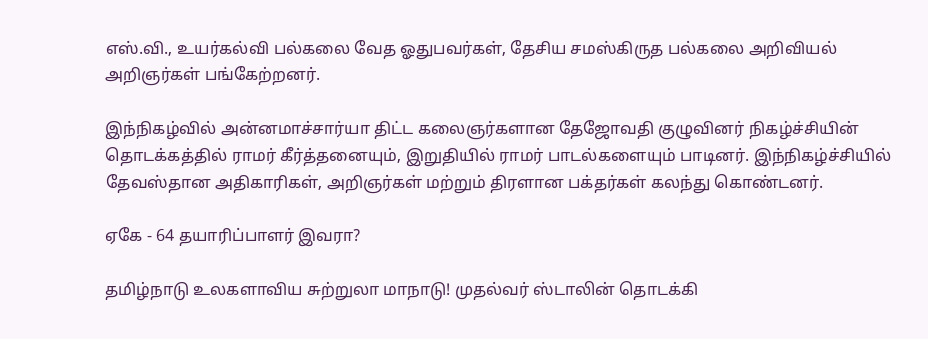எஸ்.வி., உயர்கல்வி பல்கலை வேத ஓதுபவர்கள், தேசிய சமஸ்கிருத பல்கலை அறிவியல் அறிஞர்கள் பங்கேற்றனர்.

இந்நிகழ்வில் அன்னமாச்சார்யா திட்ட கலைஞர்களான தேஜோவதி குழுவினர் நிகழ்ச்சியின் தொடக்கத்தில் ராமர் கீர்த்தனையும், இறுதியில் ராமர் பாடல்களையும் பாடினர். இந்நிகழ்ச்சியில் தேவஸ்தான அதிகாரிகள், அறிஞர்கள் மற்றும் திரளான பக்தர்கள் கலந்து கொண்டனர்.

ஏகே - 64 தயாரிப்பாளர் இவரா?

தமிழ்நாடு உலகளாவிய சுற்றுலா மாநாடு! முதல்வர் ஸ்டாலின் தொடக்கி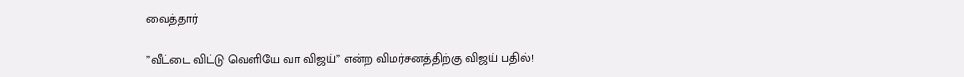வைத்தார்

”வீட்டை விட்டு வெளியே வா விஜய்” என்ற விமர்சனத்திற்கு விஜய் பதில்!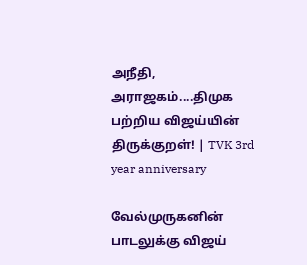அநீதி, அராஜகம்....திமுக பற்றிய விஜய்யின் திருக்குறள்! | TVK 3rd year anniversary

வேல்முருகனின் பாடலுக்கு விஜய்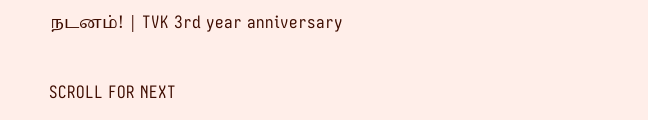நடனம்! | TVK 3rd year anniversary

SCROLL FOR NEXT